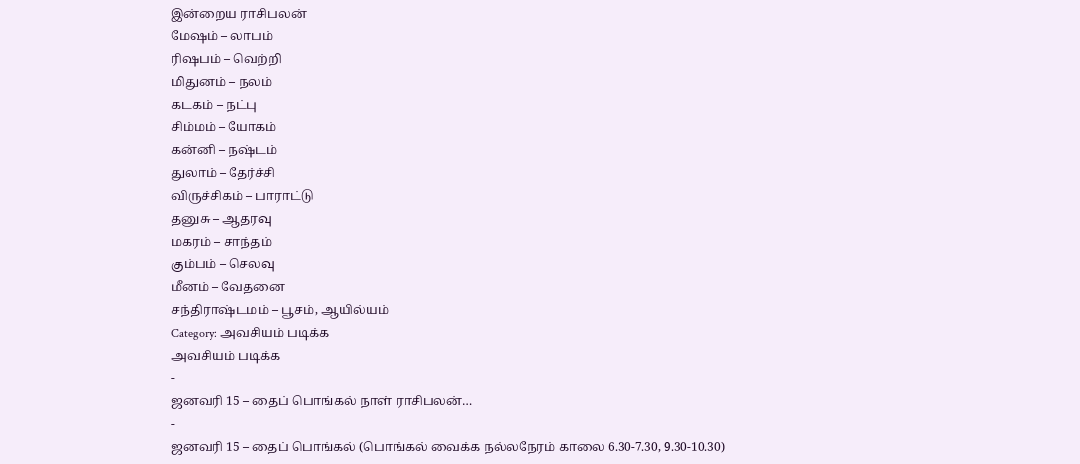இன்றைய ராசிபலன்
மேஷம் – லாபம்
ரிஷபம் – வெற்றி
மிதுனம் – நலம்
கடகம் – நட்பு
சிம்மம் – யோகம்
கன்னி – நஷ்டம்
துலாம் – தேர்ச்சி
விருச்சிகம் – பாராட்டு
தனுசு – ஆதரவு
மகரம் – சாந்தம்
கும்பம் – செலவு
மீனம் – வேதனை
சந்திராஷ்டமம் – பூசம், ஆயில்யம்
Category: அவசியம் படிக்க
அவசியம் படிக்க
-
ஜனவரி 15 – தைப் பொங்கல் நாள் ராசிபலன்…
-
ஜனவரி 15 – தைப் பொங்கல் (பொங்கல் வைக்க நல்லநேரம் காலை 6.30-7.30, 9.30-10.30)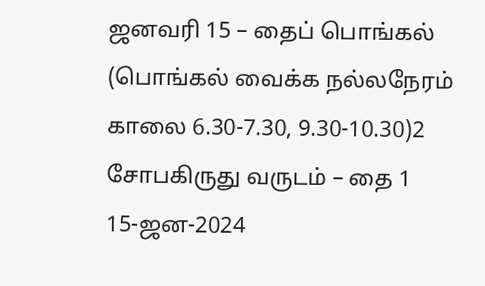ஜனவரி 15 – தைப் பொங்கல்
(பொங்கல் வைக்க நல்லநேரம் காலை 6.30-7.30, 9.30-10.30)2
சோபகிருது வருடம் – தை 1
15-ஜன-2024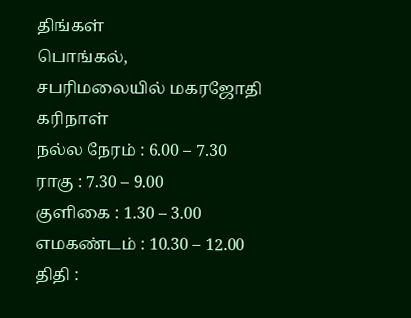திங்கள்
பொங்கல்,
சபரிமலையில் மகரஜோதி
கரிநாள்
நல்ல நேரம் : 6.00 – 7.30
ராகு : 7.30 – 9.00
குளிகை : 1.30 – 3.00
எமகண்டம் : 10.30 – 12.00
திதி :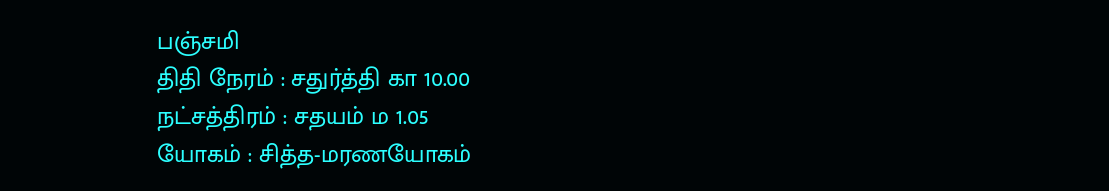பஞ்சமி
திதி நேரம் : சதுர்த்தி கா 10.00
நட்சத்திரம் : சதயம் ம 1.05
யோகம் : சித்த-மரணயோகம்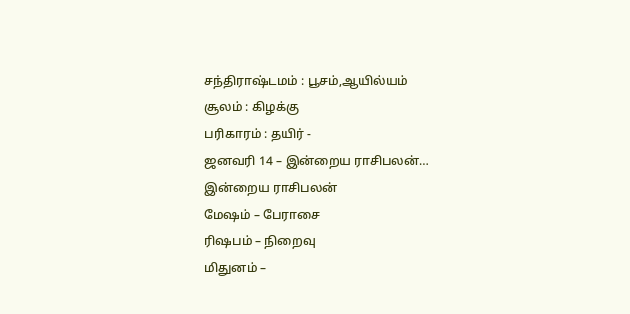சந்திராஷ்டமம் : பூசம்,ஆயில்யம்
சூலம் : கிழக்கு
பரிகாரம் : தயிர் -
ஜனவரி 14 – இன்றைய ராசிபலன்…
இன்றைய ராசிபலன்
மேஷம் – பேராசை
ரிஷபம் – நிறைவு
மிதுனம் –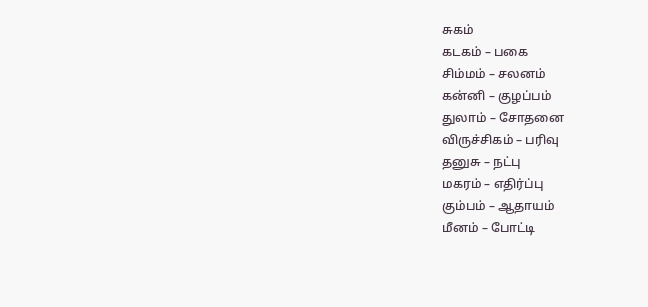சுகம்
கடகம் – பகை
சிம்மம் – சலனம்
கன்னி – குழப்பம்
துலாம் – சோதனை
விருச்சிகம் – பரிவு
தனுசு – நட்பு
மகரம் – எதிர்ப்பு
கும்பம் – ஆதாயம்
மீனம் – போட்டி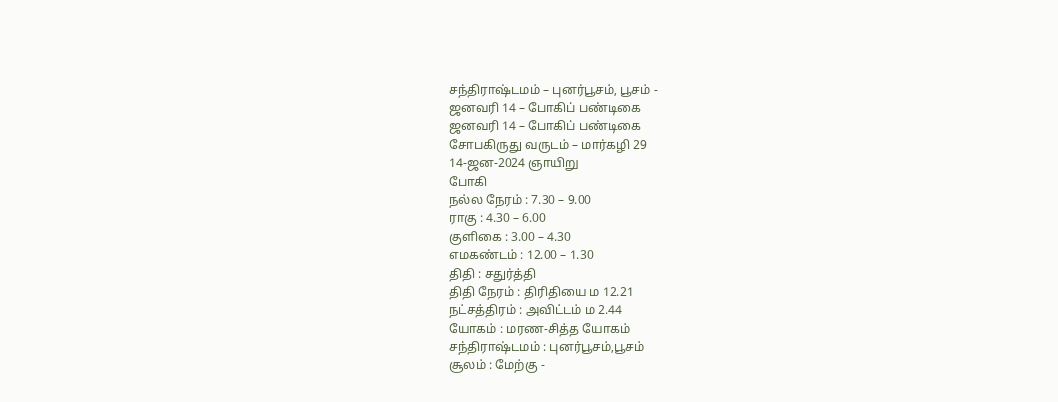சந்திராஷ்டமம் – புனர்பூசம், பூசம் -
ஜனவரி 14 – போகிப் பண்டிகை
ஜனவரி 14 – போகிப் பண்டிகை
சோபகிருது வருடம் – மார்கழி 29
14-ஜன-2024 ஞாயிறு
போகி
நல்ல நேரம் : 7.30 – 9.00
ராகு : 4.30 – 6.00
குளிகை : 3.00 – 4.30
எமகண்டம் : 12.00 – 1.30
திதி : சதுர்த்தி
திதி நேரம் : திரிதியை ம 12.21
நட்சத்திரம் : அவிட்டம் ம 2.44
யோகம் : மரண-சித்த யோகம்
சந்திராஷ்டமம் : புனர்பூசம்,பூசம்
சூலம் : மேற்கு -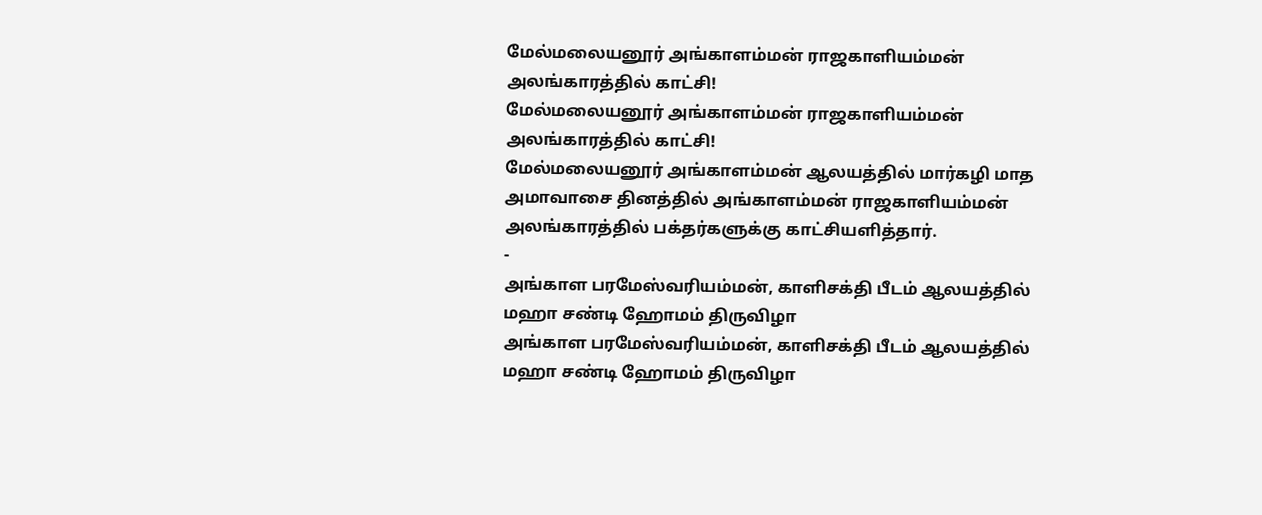மேல்மலையனூர் அங்காளம்மன் ராஜகாளியம்மன் அலங்காரத்தில் காட்சி!
மேல்மலையனூர் அங்காளம்மன் ராஜகாளியம்மன் அலங்காரத்தில் காட்சி!
மேல்மலையனூர் அங்காளம்மன் ஆலயத்தில் மார்கழி மாத அமாவாசை தினத்தில் அங்காளம்மன் ராஜகாளியம்மன் அலங்காரத்தில் பக்தர்களுக்கு காட்சியளித்தார்.
-
அங்காள பரமேஸ்வரியம்மன், காளிசக்தி பீடம் ஆலயத்தில் மஹா சண்டி ஹோமம் திருவிழா
அங்காள பரமேஸ்வரியம்மன், காளிசக்தி பீடம் ஆலயத்தில் மஹா சண்டி ஹோமம் திருவிழா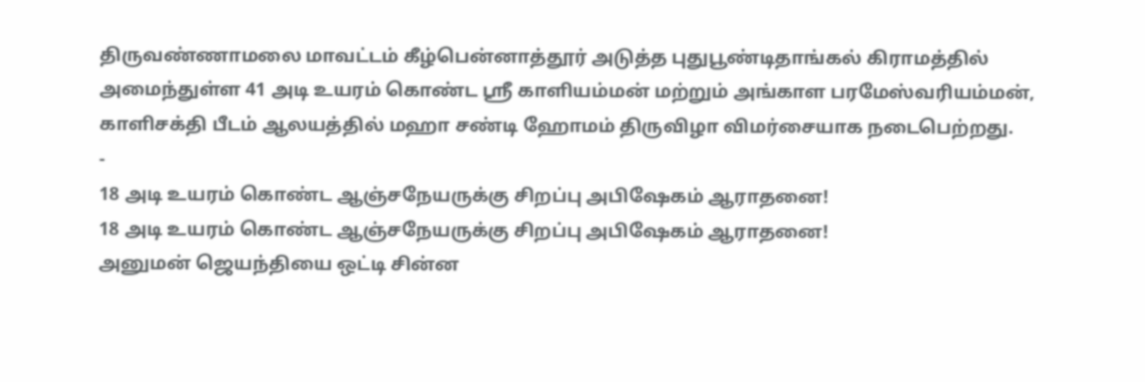திருவண்ணாமலை மாவட்டம் கீழ்பென்னாத்தூர் அடுத்த புதுபூண்டிதாங்கல் கிராமத்தில் அமைந்துள்ள 41 அடி உயரம் கொண்ட ஸ்ரீ காளியம்மன் மற்றும் அங்காள பரமேஸ்வரியம்மன், காளிசக்தி பீடம் ஆலயத்தில் மஹா சண்டி ஹோமம் திருவிழா விமர்சையாக நடைபெற்றது.
-
18 அடி உயரம் கொண்ட ஆஞ்சநேயருக்கு சிறப்பு அபிஷேகம் ஆராதனை!
18 அடி உயரம் கொண்ட ஆஞ்சநேயருக்கு சிறப்பு அபிஷேகம் ஆராதனை!
அனுமன் ஜெயந்தியை ஒட்டி சின்ன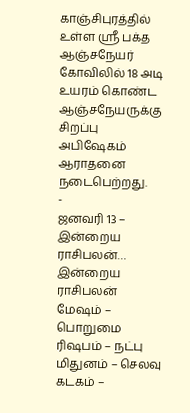காஞ்சிபுரத்தில் உள்ள ஶ்ரீ பக்த ஆஞ்சநேயர் கோவிலில் 18 அடி உயரம் கொண்ட ஆஞ்சநேயருக்கு சிறப்பு அபிஷேகம் ஆராதனை நடைபெற்றது.
-
ஜனவரி 13 – இன்றைய ராசிபலன்…
இன்றைய ராசிபலன்
மேஷம் – பொறுமை
ரிஷபம் – நட்பு
மிதுனம் – செலவு
கடகம் –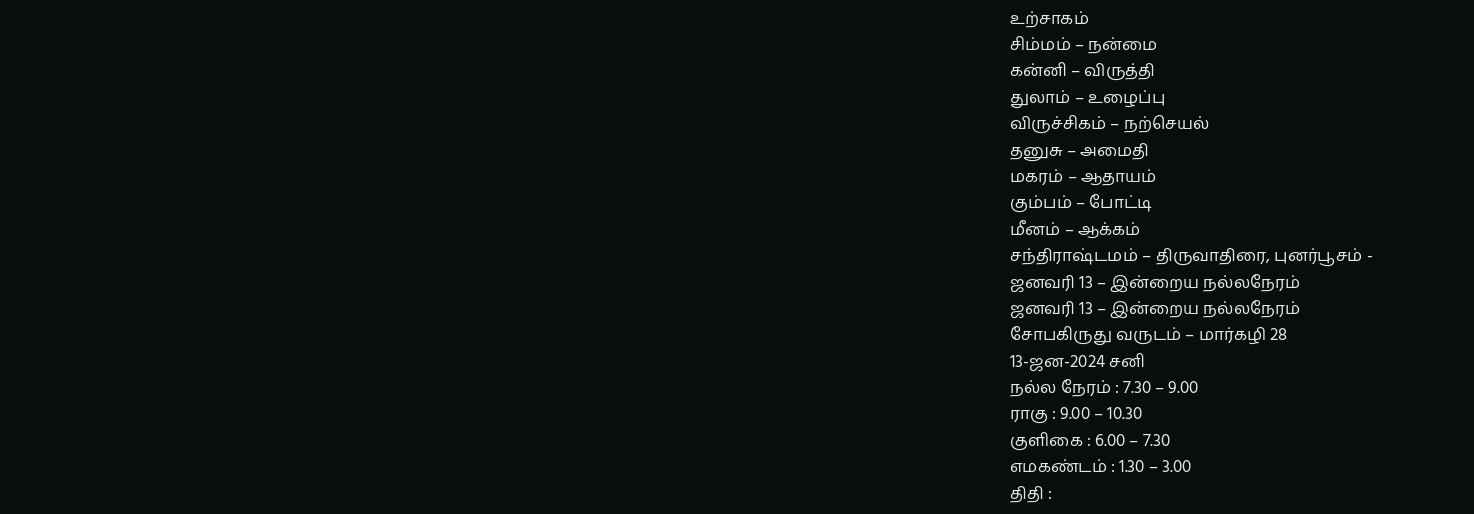உற்சாகம்
சிம்மம் – நன்மை
கன்னி – விருத்தி
துலாம் – உழைப்பு
விருச்சிகம் – நற்செயல்
தனுசு – அமைதி
மகரம் – ஆதாயம்
கும்பம் – போட்டி
மீனம் – ஆக்கம்
சந்திராஷ்டமம் – திருவாதிரை, புனர்பூசம் -
ஜனவரி 13 – இன்றைய நல்லநேரம்
ஜனவரி 13 – இன்றைய நல்லநேரம்
சோபகிருது வருடம் – மார்கழி 28
13-ஜன-2024 சனி
நல்ல நேரம் : 7.30 – 9.00
ராகு : 9.00 – 10.30
குளிகை : 6.00 – 7.30
எமகண்டம் : 1.30 – 3.00
திதி :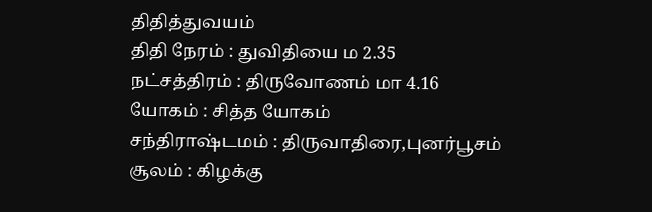திதித்துவயம்
திதி நேரம் : துவிதியை ம 2.35
நட்சத்திரம் : திருவோணம் மா 4.16
யோகம் : சித்த யோகம்
சந்திராஷ்டமம் : திருவாதிரை,புனர்பூசம்
சூலம் : கிழக்கு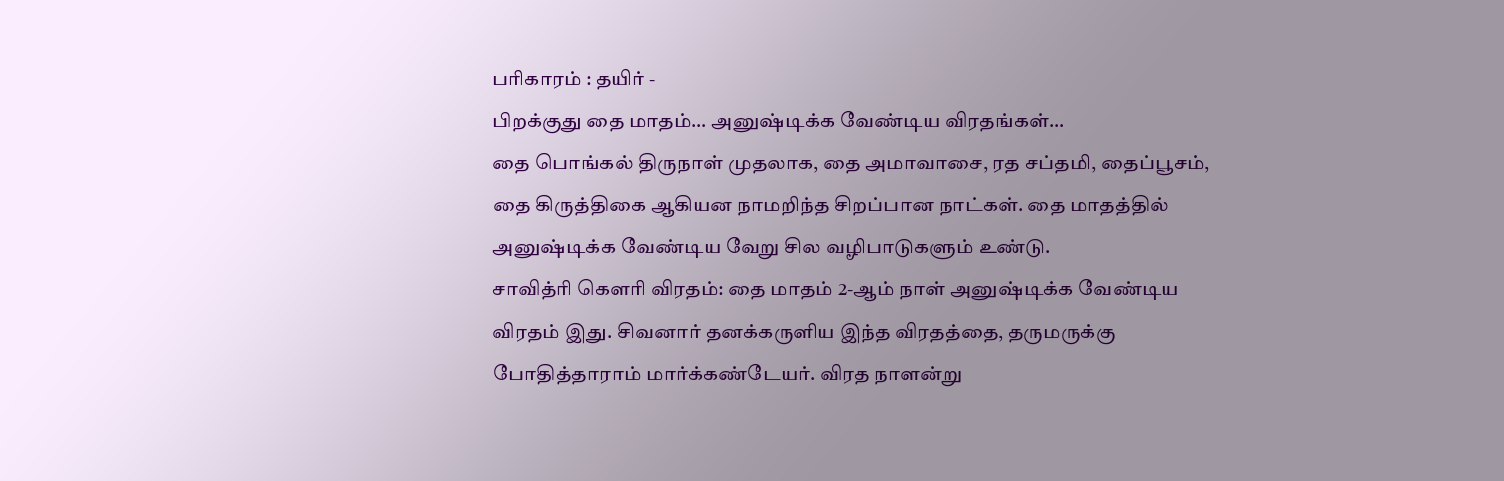பரிகாரம் : தயிர் -
பிறக்குது தை மாதம்… அனுஷ்டிக்க வேண்டிய விரதங்கள்…
தை பொங்கல் திருநாள் முதலாக, தை அமாவாசை, ரத சப்தமி, தைப்பூசம், தை கிருத்திகை ஆகியன நாமறிந்த சிறப்பான நாட்கள். தை மாதத்தில் அனுஷ்டிக்க வேண்டிய வேறு சில வழிபாடுகளும் உண்டு.
சாவித்ரி கௌரி விரதம்: தை மாதம் 2-ஆம் நாள் அனுஷ்டிக்க வேண்டிய விரதம் இது. சிவனார் தனக்கருளிய இந்த விரதத்தை, தருமருக்கு போதித்தாராம் மார்க்கண்டேயர். விரத நாளன்று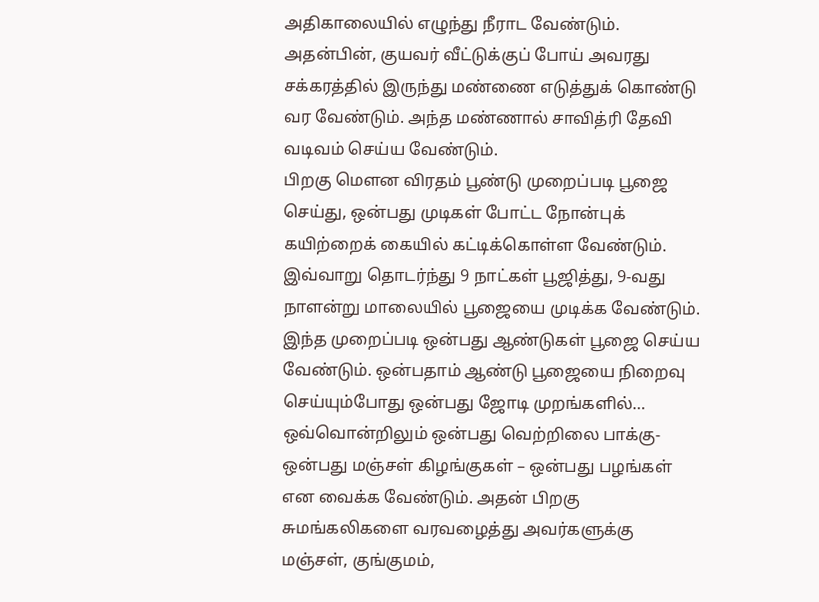அதிகாலையில் எழுந்து நீராட வேண்டும். அதன்பின், குயவர் வீட்டுக்குப் போய் அவரது சக்கரத்தில் இருந்து மண்ணை எடுத்துக் கொண்டு வர வேண்டும். அந்த மண்ணால் சாவித்ரி தேவி வடிவம் செய்ய வேண்டும்.
பிறகு மௌன விரதம் பூண்டு முறைப்படி பூஜை செய்து, ஒன்பது முடிகள் போட்ட நோன்புக் கயிற்றைக் கையில் கட்டிக்கொள்ள வேண்டும். இவ்வாறு தொடர்ந்து 9 நாட்கள் பூஜித்து, 9-வது நாளன்று மாலையில் பூஜையை முடிக்க வேண்டும். இந்த முறைப்படி ஒன்பது ஆண்டுகள் பூஜை செய்ய வேண்டும். ஒன்பதாம் ஆண்டு பூஜையை நிறைவு செய்யும்போது ஒன்பது ஜோடி முறங்களில்…
ஒவ்வொன்றிலும் ஒன்பது வெற்றிலை பாக்கு- ஒன்பது மஞ்சள் கிழங்குகள் – ஒன்பது பழங்கள் என வைக்க வேண்டும். அதன் பிறகு சுமங்கலிகளை வரவழைத்து அவர்களுக்கு மஞ்சள், குங்குமம்,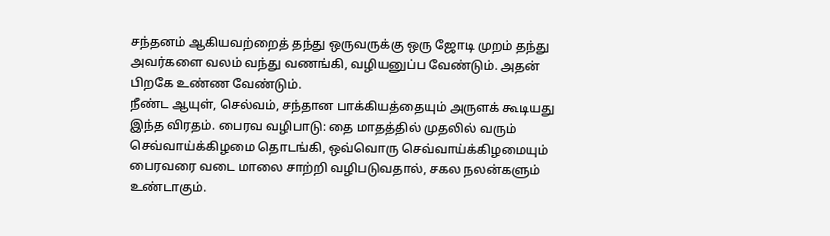சந்தனம் ஆகியவற்றைத் தந்து ஒருவருக்கு ஒரு ஜோடி முறம் தந்து அவர்களை வலம் வந்து வணங்கி, வழியனுப்ப வேண்டும். அதன் பிறகே உண்ண வேண்டும்.
நீண்ட ஆயுள், செல்வம், சந்தான பாக்கியத்தையும் அருளக் கூடியது இந்த விரதம். பைரவ வழிபாடு: தை மாதத்தில் முதலில் வரும் செவ்வாய்க்கிழமை தொடங்கி, ஒவ்வொரு செவ்வாய்க்கிழமையும் பைரவரை வடை மாலை சாற்றி வழிபடுவதால், சகல நலன்களும் உண்டாகும்.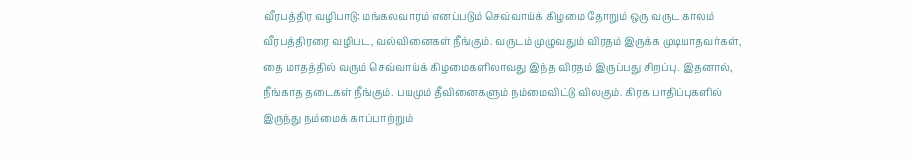வீரபத்திர வழிபாடு: மங்கலவாரம் எனப்படும் செவ்வாய்க் கிழமை தோறும் ஒரு வருட காலம் வீரபத்திரரை வழிபட, வல்வினைகள் நீங்கும். வருடம் முழுவதும் விரதம் இருக்க முடியாதவர்கள், தை மாதத்தில் வரும் செவ்வாய்க் கிழமைகளிலாவது இந்த விரதம் இருப்பது சிறப்பு. இதனால், நீங்காத தடைகள் நீங்கும். பயமும் தீவினைகளும் நம்மைவிட்டு விலகும். கிரக பாதிப்புகளில் இருந்து நம்மைக் காப்பாற்றும்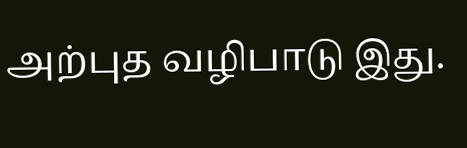அற்புத வழிபாடு இது.